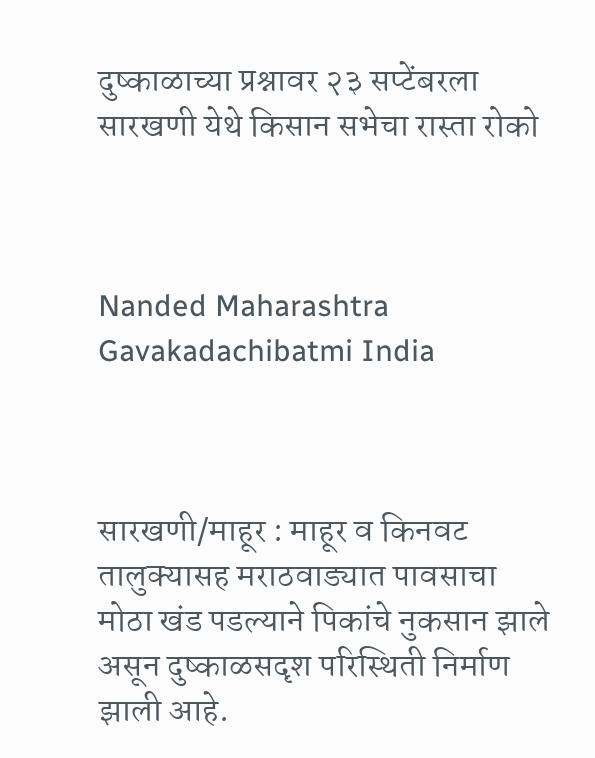दुष्काळाच्या प्रश्नावर २३ सप्टेंबरला सारखणी येथे किसान सभेचा रास्ता रोको



Nanded Maharashtra Gavakadachibatmi India



सारखणी/माहूर : माहूर व किनवट तालुक्यासह मराठवाड्यात पावसाचा मोठा खंड पडल्याने पिकांचे नुकसान झाले असून दुष्काळसदृश परिस्थिती निर्माण झाली आहे.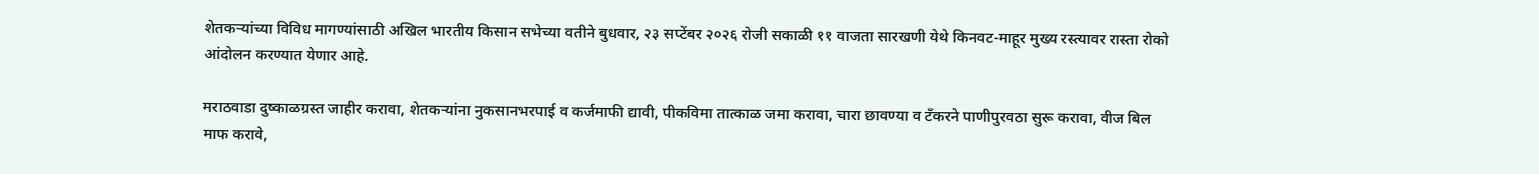शेतकऱ्यांच्या विविध मागण्यांसाठी अखिल भारतीय किसान सभेच्या वतीने बुधवार, २३ सप्टेंबर २०२६ रोजी सकाळी ११ वाजता सारखणी येथे किनवट-माहूर मुख्य रस्त्यावर रास्ता रोको आंदोलन करण्यात येणार आहे.

मराठवाडा दुष्काळग्रस्त जाहीर करावा, शेतकऱ्यांना नुकसानभरपाई व कर्जमाफी द्यावी, पीकविमा तात्काळ जमा करावा, चारा छावण्या व टँकरने पाणीपुरवठा सुरू करावा, वीज बिल माफ करावे,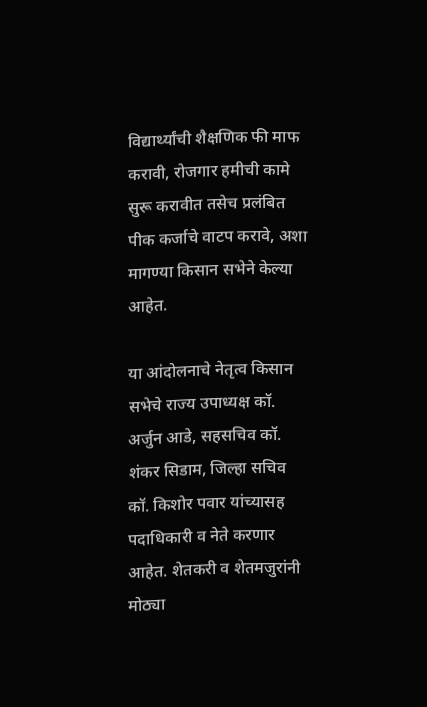विद्यार्थ्यांची शैक्षणिक फी माफ करावी, रोजगार हमीची कामे सुरू करावीत तसेच प्रलंबित पीक कर्जाचे वाटप करावे, अशा मागण्या किसान सभेने केल्या आहेत.

या आंदोलनाचे नेतृत्व किसान सभेचे राज्य उपाध्यक्ष कॉ. अर्जुन आडे, सहसचिव कॉ. शंकर सिडाम, जिल्हा सचिव कॉ. किशोर पवार यांच्यासह पदाधिकारी व नेते करणार आहेत. शेतकरी व शेतमजुरांनी मोठ्या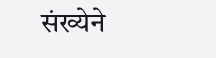संख्येने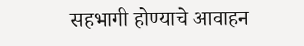सहभागी होण्याचे आवाहन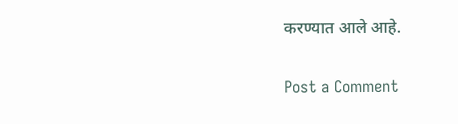करण्यात आले आहे.

Post a Comment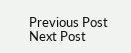Previous Post Next Post